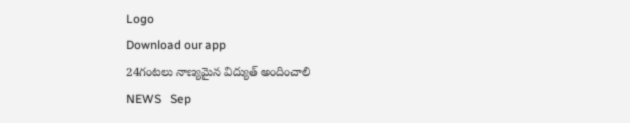Logo
Download our app
24గంటలు నాణ్యమైన విద్యుత్ అందించాలి
NEWS   Sep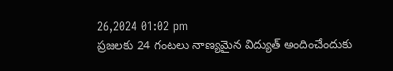26,2024 01:02 pm
ప్రజలకు 24 గంటలు నాణ్యమైన విద్యుత్ అందించేందుకు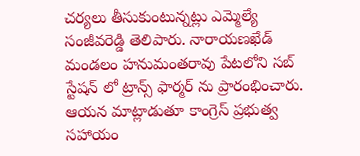చర్యలు తీసుకుంటున్నట్లు ఎమ్మెల్యే సంజీవరెడ్డి తెలిపారు. నారాయణఖేడ్ మండలం హనుమంతరావు పేటలోని సబ్ స్టేషన్ లో ట్రాన్స్ ఫార్మర్ ను ప్రారంభించారు. ఆయన మాట్లాడుతూ కాంగ్రెస్ ప్రభుత్వ సహాయం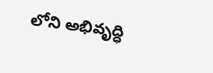లోని అభివృద్ధి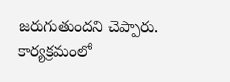జరుగుతుందని చెప్పారు. కార్యక్రమంలో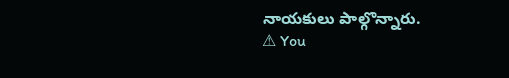నాయకులు పాల్గొన్నారు.
⚠ You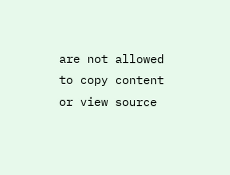are not allowed to copy content or view source